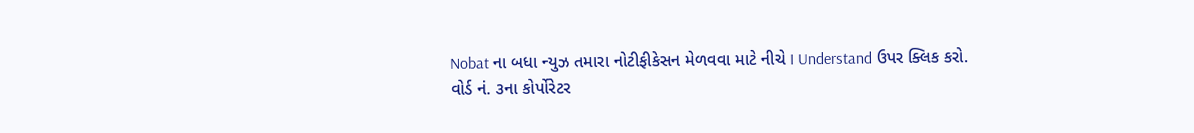Nobat ના બધા ન્યુઝ તમારા નોટીફીકેસન મેળવવા માટે નીચે I Understand ઉપર ક્લિક કરો.
વોર્ડ નં. ૩ના કોર્પોરેટર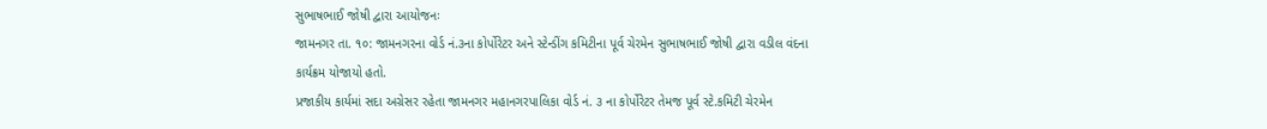સુભાષભાઈ જોષી દ્વારા આયોજનઃ
જામનગર તા. ૧૦: જામનગરના વોર્ડ નં.૩ના કોર્પોરેટર અને સ્ટેન્ડીંગ કમિટીના પૂર્વ ચેરમેન સુભાષભાઈ જોષી દ્વારા વડીલ વંદના કાર્યક્રમ યોજાયો હતો.
પ્રજાકીય કાર્યમાં સદા અગ્રેસર રહેતા જામનગર મહાનગરપાલિકા વોર્ડ નં. ૩ ના કોર્પોરેટર તેમજ પૂર્વ સ્ટે.કમિટી ચેરમેન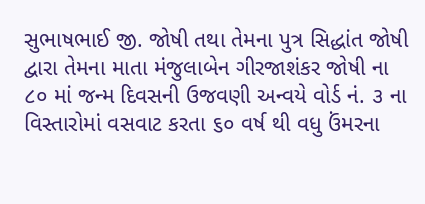સુભાષભાઈ જી. જોષી તથા તેમના પુત્ર સિદ્ધાંત જોષી દ્વારા તેમના માતા મંજુલાબેન ગીરજાશંકર જોષી ના ૮૦ માં જન્મ દિવસની ઉજવણી અન્વયે વોર્ડ નં. ૩ ના વિસ્તારોમાં વસવાટ કરતા ૬૦ વર્ષ થી વધુ ઉંમરના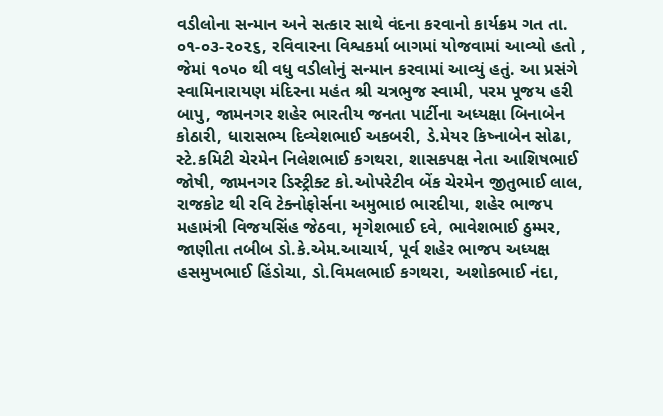વડીલોના સન્માન અને સત્કાર સાથે વંદના કરવાનો કાર્યક્રમ ગત તા. ૦૧-૦૩-૨૦૨૬, રવિવારના વિશ્વકર્મા બાગમાં યોજવામાં આવ્યો હતો , જેમાં ૧૦૫૦ થી વધુ વડીલોનું સન્માન કરવામાં આવ્યું હતું. આ પ્રસંગે સ્વામિનારાયણ મંદિરના મહંત શ્રી ચત્રભુજ સ્વામી, પરમ પૂજય હરી બાપુ, જામનગર શહેર ભારતીય જનતા પાર્ટીના અધ્યક્ષા બિનાબેન કોઠારી, ધારાસભ્ય દિવ્યેશભાઈ અકબરી, ડે.મેયર કિષ્નાબેન સોઢા, સ્ટે.કમિટી ચેરમેન નિલેશભાઈ કગથરા, શાસકપક્ષ નેતા આશિષભાઈ જોષી, જામનગર ડિસ્ટ્રીક્ટ કો.ઓપરેટીવ બેંક ચેરમેન જીતુભાઈ લાલ, રાજકોટ થી રવિ ટેક્નોફોર્સના અમુભાઇ ભારદીયા, શહેર ભાજપ મહામંત્રી વિજયસિંહ જેઠવા, મૃગેશભાઈ દવે, ભાવેશભાઈ ઠુમ્મર, જાણીતા તબીબ ડો.કે.એમ.આચાર્ય, પૂર્વ શહેર ભાજપ અધ્યક્ષ હસમુખભાઈ હિંડોચા, ડો.વિમલભાઈ કગથરા, અશોકભાઈ નંદા,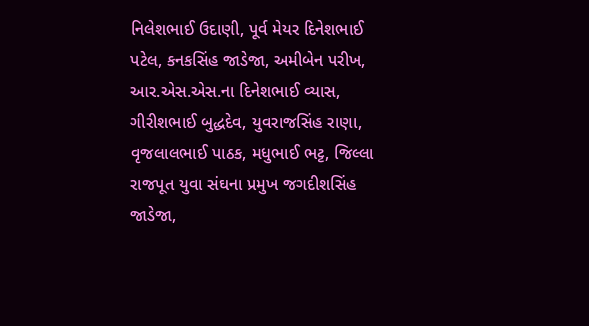નિલેશભાઈ ઉદાણી, પૂર્વ મેયર દિનેશભાઈ પટેલ, કનકસિંહ જાડેજા, અમીબેન પરીખ, આર.એસ.એસ.ના દિનેશભાઈ વ્યાસ, ગીરીશભાઈ બુદ્ધદેવ, યુવરાજસિંહ રાણા, વૃજલાલભાઈ પાઠક, મધુભાઈ ભટ્ટ, જિલ્લા રાજપૂત યુવા સંઘના પ્રમુખ જગદીશસિંહ જાડેજા,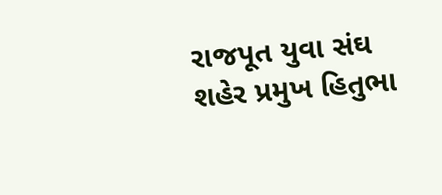રાજપૂત યુવા સંઘ શહેર પ્રમુખ હિતુભા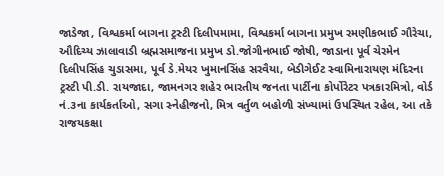જાડેજા, વિશ્વકર્મા બાગના ટ્રસ્ટી દિલીપમામા, વિશ્વકર્મા બાગના પ્રમુખ રમણીકભાઈ ગૌરેચા, ઔદિચ્ય ઝાલાવાડી બ્રહ્મસમાજના પ્રમુખ ડો.જોગીનભાઈ જોષી, જાડાના પૂર્વ ચેરમેન દિલીપસિંહ ચુડાસમા, પૂર્વ ડે.મેયર ખુમાનસિંહ સરવૈયા, બેડીગેઈટ સ્વામિનારાયણ મંદિરના ટ્રસ્ટી પી.ડી. રાયજાદા, જામનગર શહેર ભારતીય જનતા પાર્ટીના કોર્પોરેટર પત્રકારમિત્રો, વોર્ડ નં.૩ના કાર્યકર્તાઓ, સગા સ્નેહીજનો, મિત્ર વર્તુળ બહોળી સંખ્યામાં ઉપસ્થિત રહેલ, આ તકે રાજયકક્ષા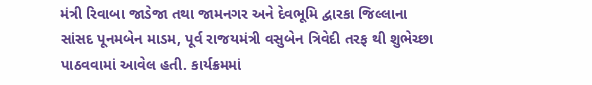મંત્રી રિવાબા જાડેજા તથા જામનગર અને દેવભૂમિ દ્વારકા જિલ્લાના સાંસદ પૂનમબેન માડમ, પૂર્વ રાજયમંત્રી વસુબેન ત્રિવેદી તરફ થી શુભેચ્છા પાઠવવામાં આવેલ હતી. કાર્યક્રમમાં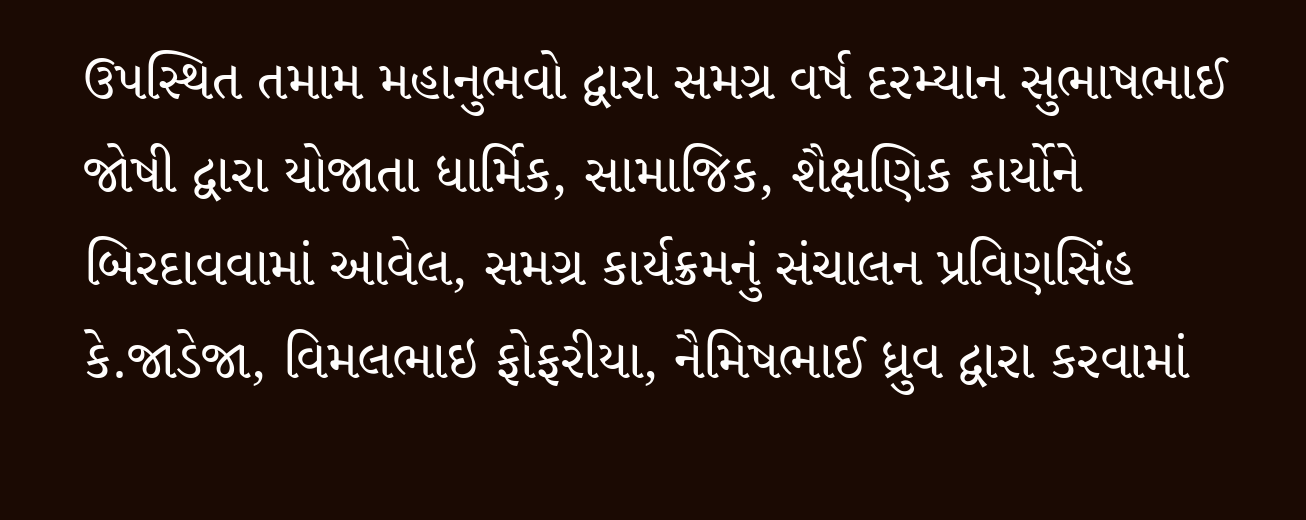ઉપસ્થિત તમામ મહાનુભવો દ્વારા સમગ્ર વર્ષ દરમ્યાન સુભાષભાઈ જોષી દ્વારા યોજાતા ધાર્મિક, સામાજિક, શૈક્ષણિક કાર્યોને બિરદાવવામાં આવેલ, સમગ્ર કાર્યક્રમનું સંચાલન પ્રવિણસિંહ કે.જાડેજા, વિમલભાઇ ફોફરીયા, નૈમિષભાઈ ધ્રુવ દ્વારા કરવામાં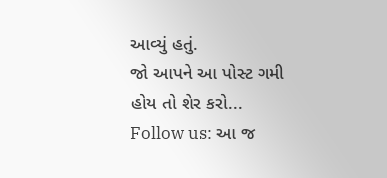આવ્યું હતું.
જો આપને આ પોસ્ટ ગમી હોય તો શેર કરો...
Follow us: આ જ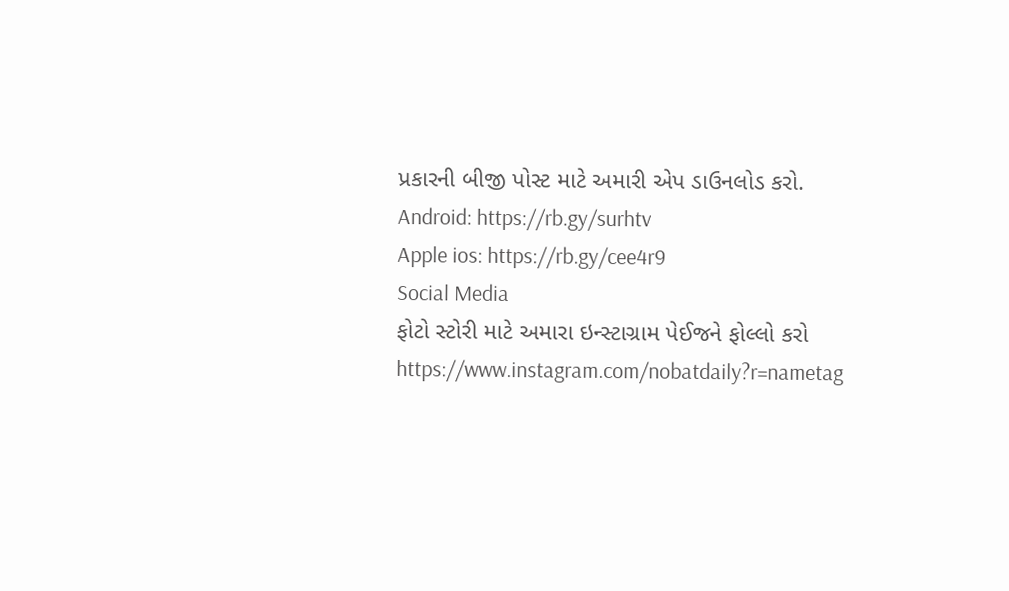પ્રકારની બીજી પોસ્ટ માટે અમારી એપ ડાઉનલોડ કરો.
Android: https://rb.gy/surhtv
Apple ios: https://rb.gy/cee4r9
Social Media
ફોટો સ્ટોરી માટે અમારા ઇન્સ્ટાગ્રામ પેઈજને ફોલ્લો કરો
https://www.instagram.com/nobatdaily?r=nametag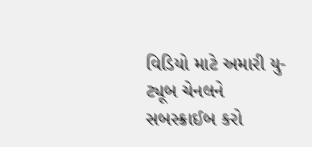વિડિયો માટે અમારી યુ-ટ્યૂબ ચેનલને સબસ્ક્રાઈબ કરો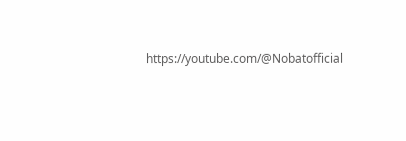https://youtube.com/@Nobatofficial